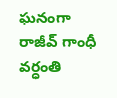ఘనంగా రాజీవ్ గాంధీ వర్ధంతి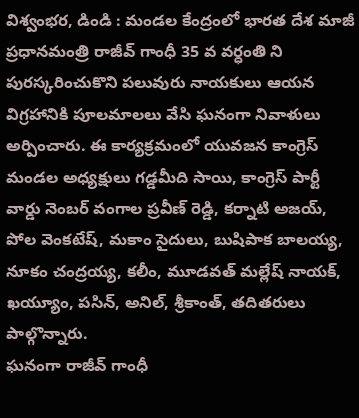విశ్వంభర, డిండి : మండల కేంద్రంలో భారత దేశ మాజీ ప్రధానమంత్రి రాజీవ్ గాంధీ 35 వ వర్ధంతి ని పురస్కరించుకొని పలువురు నాయకులు ఆయన విగ్రహానికి పూలమాలలు వేసి ఘనంగా నివాళులు అర్పించారు. ఈ కార్యక్రమంలో యువజన కాంగ్రెస్ మండల అధ్యక్షులు గడ్డమీది సాయి, కాంగ్రెస్ పార్టీ వార్డు నెంబర్ వంగాల ప్రవీణ్ రెడ్డి, కర్నాటి అజయ్, పోల వెంకటేష్, మకాం సైదులు, బుషిపాక బాలయ్య, నూకం చంద్రయ్య, కలీం, మూడవత్ మల్లేష్ నాయక్, ఖయ్యూం, పసిన్, అనిల్, శ్రీకాంత్, తదితరులు పాల్గొన్నారు.
ఘనంగా రాజీవ్ గాంధీ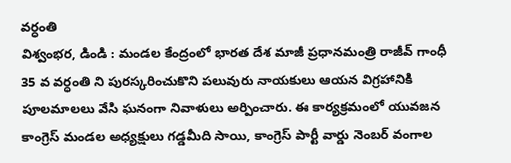వర్ధంతి
విశ్వంభర, డిండి : మండల కేంద్రంలో భారత దేశ మాజీ ప్రధానమంత్రి రాజీవ్ గాంధీ 35 వ వర్ధంతి ని పురస్కరించుకొని పలువురు నాయకులు ఆయన విగ్రహానికి పూలమాలలు వేసి ఘనంగా నివాళులు అర్పించారు. ఈ కార్యక్రమంలో యువజన కాంగ్రెస్ మండల అధ్యక్షులు గడ్డమీది సాయి, కాంగ్రెస్ పార్టీ వార్డు నెంబర్ వంగాల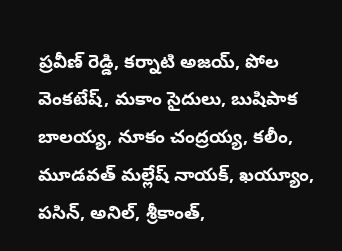ప్రవీణ్ రెడ్డి, కర్నాటి అజయ్, పోల వెంకటేష్, మకాం సైదులు, బుషిపాక బాలయ్య, నూకం చంద్రయ్య, కలీం, మూడవత్ మల్లేష్ నాయక్, ఖయ్యూం, పసిన్, అనిల్, శ్రీకాంత్,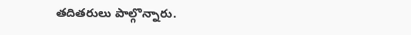తదితరులు పాల్గొన్నారు.